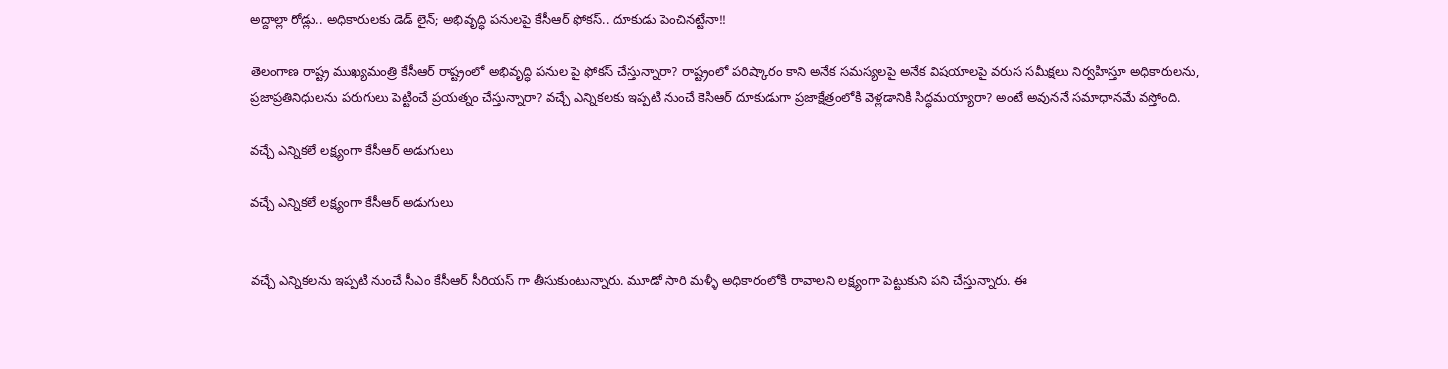అద్దాల్లా రోడ్లు.. అధికారులకు డెడ్ లైన్; అభివృద్ధి పనులపై కేసీఆర్ ఫోకస్.. దూకుడు పెంచినట్టేనా!!

తెలంగాణ రాష్ట్ర ముఖ్యమంత్రి కేసీఆర్ రాష్ట్రంలో అభివృద్ధి పనుల పై ఫోకస్ చేస్తున్నారా? రాష్ట్రంలో పరిష్కారం కాని అనేక సమస్యలపై అనేక విషయాలపై వరుస సమీక్షలు నిర్వహిస్తూ అధికారులను, ప్రజాప్రతినిధులను పరుగులు పెట్టించే ప్రయత్నం చేస్తున్నారా? వచ్చే ఎన్నికలకు ఇప్పటి నుంచే కెసిఆర్ దూకుడుగా ప్రజాక్షేత్రంలోకి వెళ్లడానికి సిద్ధమయ్యారా? అంటే అవుననే సమాధానమే వస్తోంది.

వచ్చే ఎన్నికలే లక్ష్యంగా కేసీఆర్ అడుగులు

వచ్చే ఎన్నికలే లక్ష్యంగా కేసీఆర్ అడుగులు


వచ్చే ఎన్నికలను ఇప్పటి నుంచే సీఎం కేసీఆర్ సీరియస్ గా తీసుకుంటున్నారు. మూడో సారి మళ్ళీ అధికారంలోకి రావాలని లక్ష్యంగా పెట్టుకుని పని చేస్తున్నారు. ఈ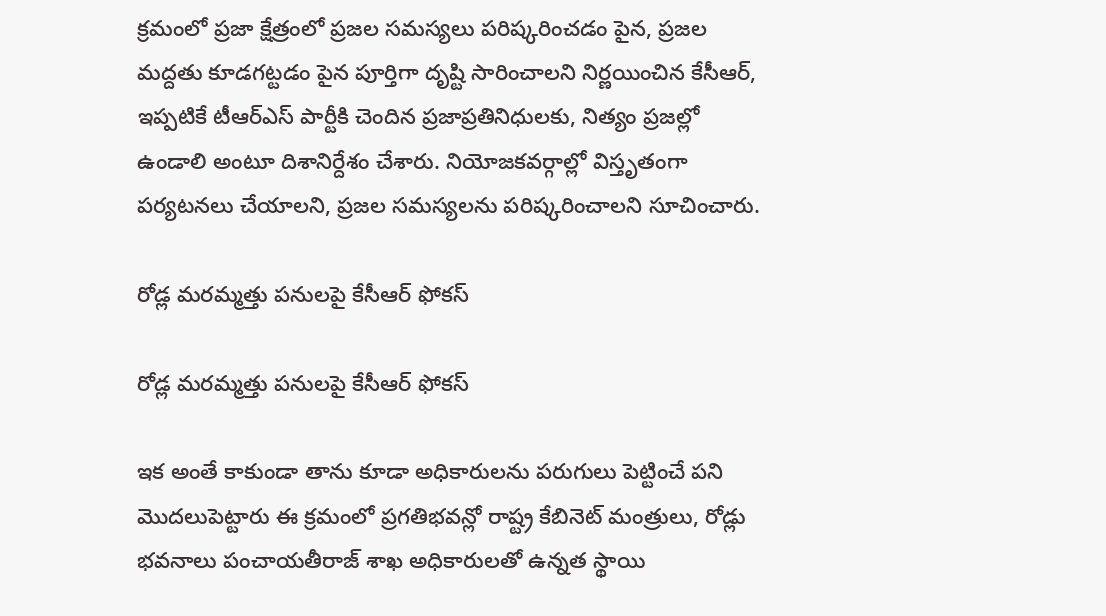క్రమంలో ప్రజా క్షేత్రంలో ప్రజల సమస్యలు పరిష్కరించడం పైన, ప్రజల మద్దతు కూడగట్టడం పైన పూర్తిగా దృష్టి సారించాలని నిర్ణయించిన కేసీఆర్, ఇప్పటికే టీఆర్ఎస్ పార్టీకి చెందిన ప్రజాప్రతినిధులకు, నిత్యం ప్రజల్లో ఉండాలి అంటూ దిశానిర్దేశం చేశారు. నియోజకవర్గాల్లో విస్తృతంగా పర్యటనలు చేయాలని, ప్రజల సమస్యలను పరిష్కరించాలని సూచించారు.

రోడ్ల మరమ్మత్తు పనులపై కేసీఆర్ ఫోకస్

రోడ్ల మరమ్మత్తు పనులపై కేసీఆర్ ఫోకస్

ఇక అంతే కాకుండా తాను కూడా అధికారులను పరుగులు పెట్టించే పని మొదలుపెట్టారు ఈ క్రమంలో ప్రగతిభవన్లో రాష్ట్ర కేబినెట్ మంత్రులు, రోడ్లు భవనాలు పంచాయతీరాజ్ శాఖ అధికారులతో ఉన్నత స్థాయి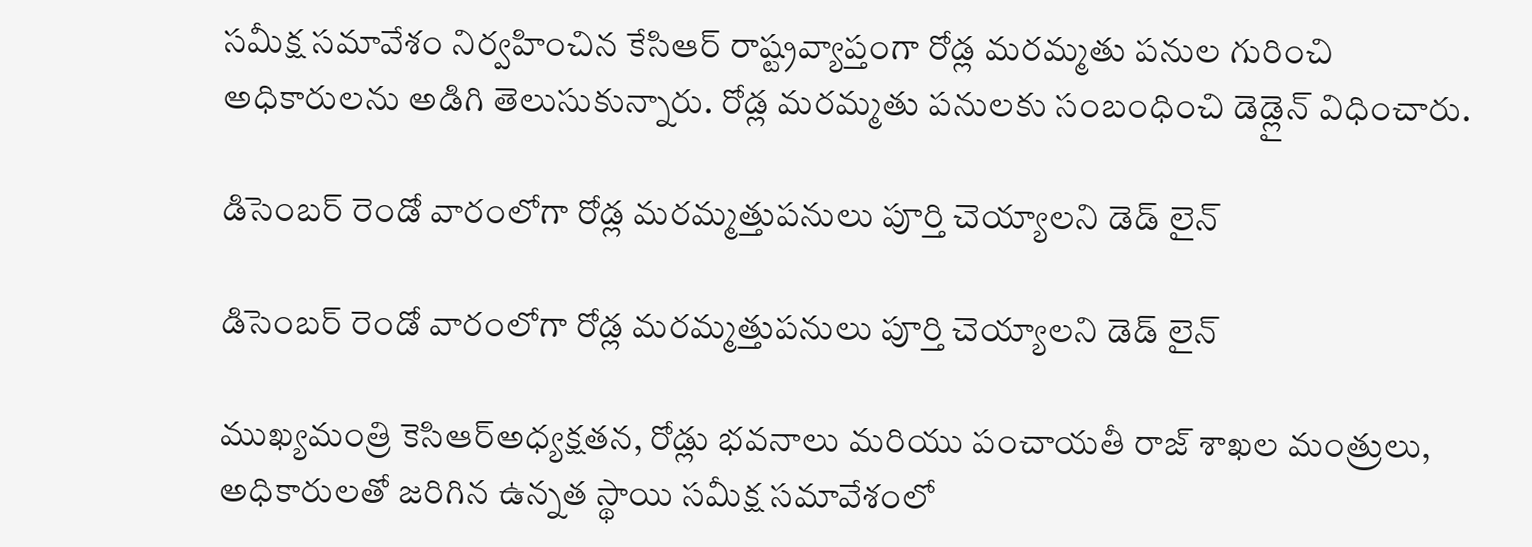సమీక్ష సమావేశం నిర్వహించిన కేసిఆర్ రాష్ట్రవ్యాప్తంగా రోడ్ల మరమ్మతు పనుల గురించి అధికారులను అడిగి తెలుసుకున్నారు. రోడ్ల మరమ్మతు పనులకు సంబంధించి డెడ్లైన్ విధించారు.

డిసెంబర్ రెండో వారంలోగా రోడ్ల మరమ్మత్తుపనులు పూర్తి చెయ్యాలని డెడ్ లైన్

డిసెంబర్ రెండో వారంలోగా రోడ్ల మరమ్మత్తుపనులు పూర్తి చెయ్యాలని డెడ్ లైన్

ముఖ్యమంత్రి కెసిఆర్అధ్యక్షతన, రోడ్లు భవనాలు మరియు పంచాయతీ రాజ్ శాఖల మంత్రులు, అధికారులతో జరిగిన ఉన్నత స్థాయి సమీక్ష సమావేశంలో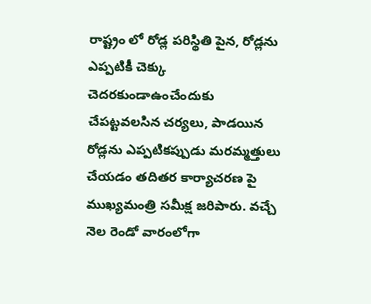రాష్ట్రం లో రోడ్ల పరిస్థితి పైన, రోడ్లను ఎప్పటికీ చెక్కు చెదరకుండాఉంచేందుకు చేపట్టవలసిన చర్యలు, పాడయిన రోడ్లను ఎప్పటికప్పుడు మరమ్మత్తులు చేయడం తదితర కార్యాచరణ పై ముఖ్యమంత్రి సమీక్ష జరిపారు. వచ్చే నెల రెండో వారంలోగా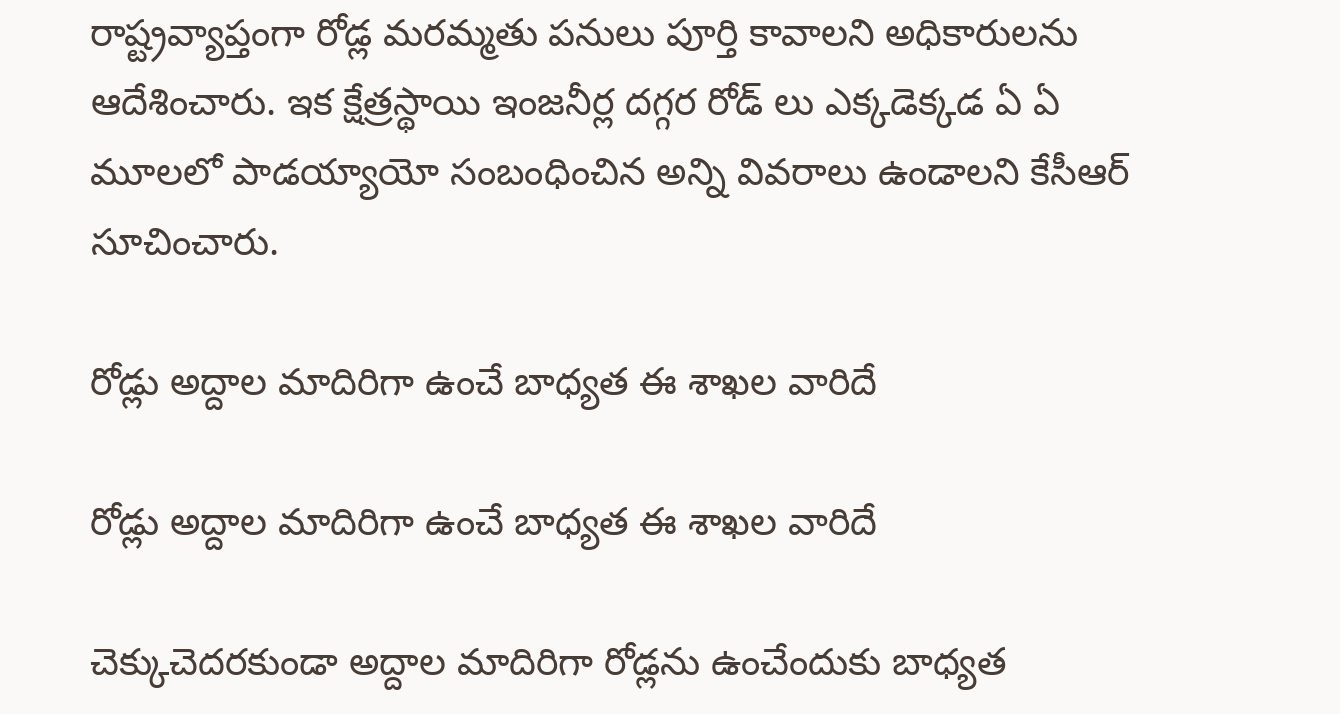రాష్ట్రవ్యాప్తంగా రోడ్ల మరమ్మతు పనులు పూర్తి కావాలని అధికారులను ఆదేశించారు. ఇక క్షేత్రస్థాయి ఇంజనీర్ల దగ్గర రోడ్ లు ఎక్కడెక్కడ ఏ ఏ మూలలో పాడయ్యాయో సంబంధించిన అన్ని వివరాలు ఉండాలని కేసీఆర్ సూచించారు.

రోడ్లు అద్దాల మాదిరిగా ఉంచే బాధ్యత ఈ శాఖల వారిదే

రోడ్లు అద్దాల మాదిరిగా ఉంచే బాధ్యత ఈ శాఖల వారిదే

చెక్కుచెదరకుండా అద్దాల మాదిరిగా రోడ్లను ఉంచేందుకు బాధ్యత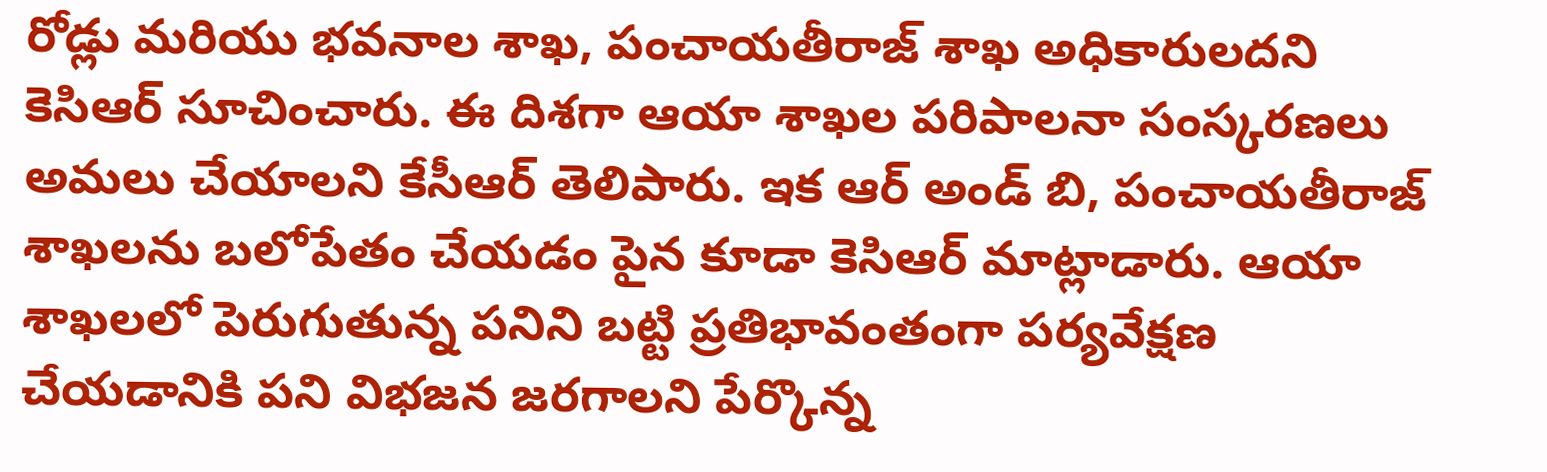రోడ్లు మరియు భవనాల శాఖ, పంచాయతీరాజ్ శాఖ అధికారులదని కెసిఆర్ సూచించారు. ఈ దిశగా ఆయా శాఖల పరిపాలనా సంస్కరణలు అమలు చేయాలని కేసీఆర్ తెలిపారు. ఇక ఆర్ అండ్ బి, పంచాయతీరాజ్ శాఖలను బలోపేతం చేయడం పైన కూడా కెసిఆర్ మాట్లాడారు. ఆయా శాఖలలో పెరుగుతున్న పనిని బట్టి ప్రతిభావంతంగా పర్యవేక్షణ చేయడానికి పని విభజన జరగాలని పేర్కొన్న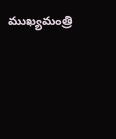ముఖ్యమంత్రి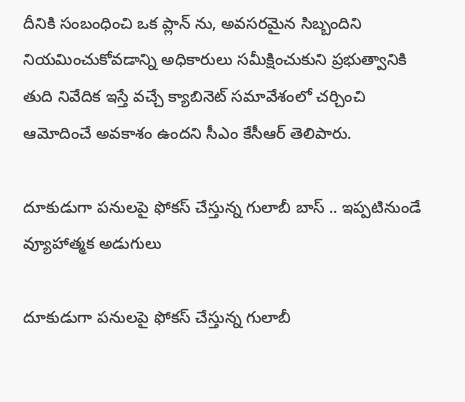దీనికి సంబంధించి ఒక ప్లాన్ ను, అవసరమైన సిబ్బందిని నియమించుకోవడాన్ని అధికారులు సమీక్షించుకుని ప్రభుత్వానికి తుది నివేదిక ఇస్తే వచ్చే క్యాబినెట్ సమావేశంలో చర్చించి ఆమోదించే అవకాశం ఉందని సీఎం కేసీఆర్ తెలిపారు.

దూకుడుగా పనులపై ఫోకస్ చేస్తున్న గులాబీ బాస్ .. ఇప్పటినుండే వ్యూహాత్మక అడుగులు

దూకుడుగా పనులపై ఫోకస్ చేస్తున్న గులాబీ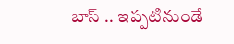బాస్ .. ఇప్పటినుండే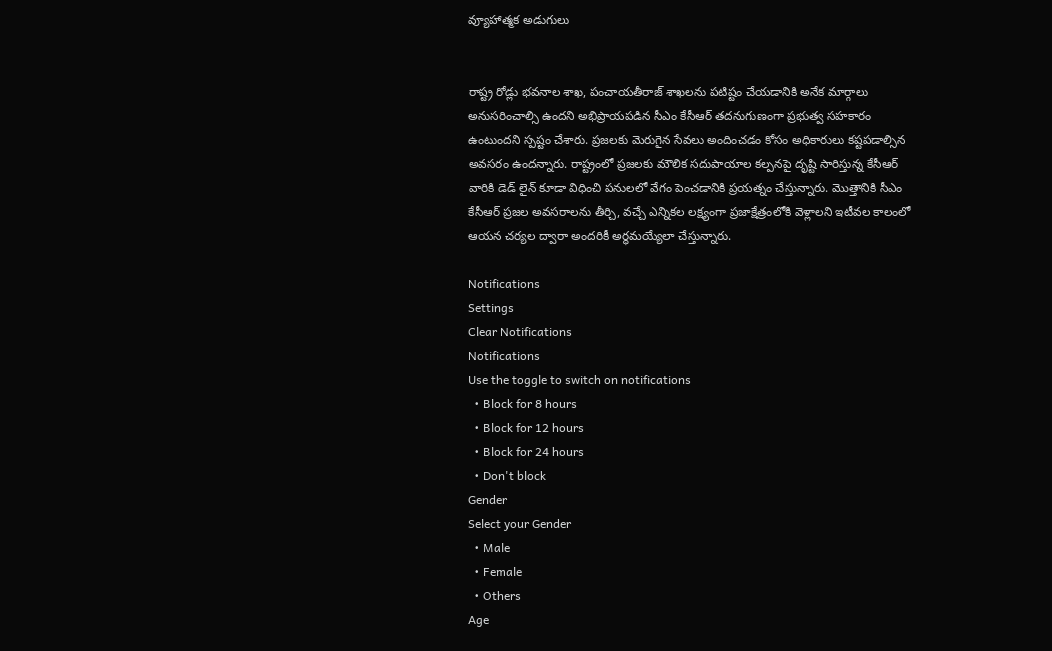వ్యూహాత్మక అడుగులు


రాష్ట్ర రోడ్లు భవనాల శాఖ, పంచాయతీరాజ్ శాఖలను పటిష్టం చేయడానికి అనేక మార్గాలు అనుసరించాల్సి ఉందని అభిప్రాయపడిన సీఎం కేసీఆర్ తదనుగుణంగా ప్రభుత్వ సహకారం ఉంటుందని స్పష్టం చేశారు. ప్రజలకు మెరుగైన సేవలు అందించడం కోసం అధికారులు కష్టపడాల్సిన అవసరం ఉందన్నారు. రాష్ట్రంలో ప్రజలకు మౌలిక సదుపాయాల కల్పనపై దృష్టి సారిస్తున్న కేసీఆర్ వారికి డెడ్ లైన్ కూడా విధించి పనులలో వేగం పెంచడానికి ప్రయత్నం చేస్తున్నారు. మొత్తానికి సీఎం కేసీఆర్ ప్రజల అవసరాలను తీర్చి, వచ్చే ఎన్నికల లక్ష్యంగా ప్రజాక్షేత్రంలోకి వెళ్లాలని ఇటీవల కాలంలో ఆయన చర్యల ద్వారా అందరికీ అర్థమయ్యేలా చేస్తున్నారు.

Notifications
Settings
Clear Notifications
Notifications
Use the toggle to switch on notifications
  • Block for 8 hours
  • Block for 12 hours
  • Block for 24 hours
  • Don't block
Gender
Select your Gender
  • Male
  • Female
  • Others
Age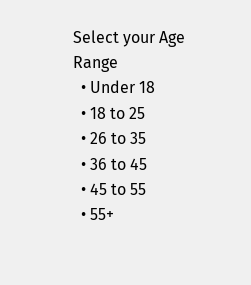Select your Age Range
  • Under 18
  • 18 to 25
  • 26 to 35
  • 36 to 45
  • 45 to 55
  • 55+